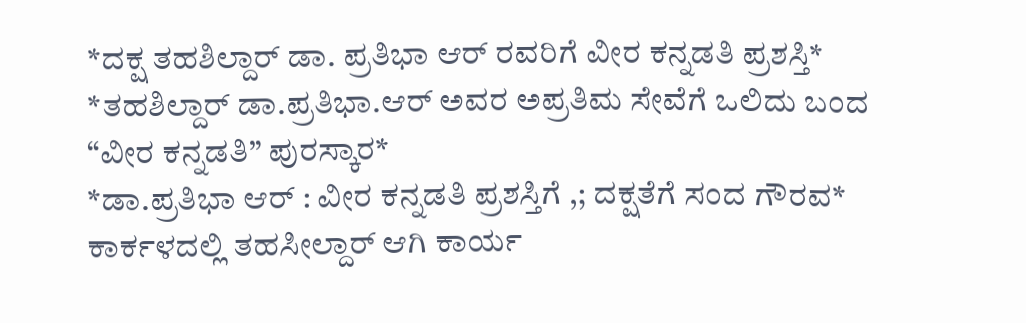*ದಕ್ಷ ತಹಶಿಲ್ದಾರ್ ಡಾ. ಪ್ರತಿಭಾ ಆರ್ ರವರಿಗೆ ವೀರ ಕನ್ನಡತಿ ಪ್ರಶಸ್ತಿ*
*ತಹಶಿಲ್ದಾರ್ ಡಾ.ಪ್ರತಿಭಾ.ಆರ್ ಅವರ ಅಪ್ರತಿಮ ಸೇವೆಗೆ ಒಲಿದು ಬಂದ “ವೀರ ಕನ್ನಡತಿ” ಪುರಸ್ಕಾರ*
*ಡಾ.ಪ್ರತಿಭಾ ಆರ್ : ವೀರ ಕನ್ನಡತಿ ಪ್ರಶಸ್ತಿಗೆ ,; ದಕ್ಷತೆಗೆ ಸಂದ ಗೌರವ*
ಕಾರ್ಕಳದಲ್ಲಿ ತಹಸೀಲ್ದಾರ್ ಆಗಿ ಕಾರ್ಯ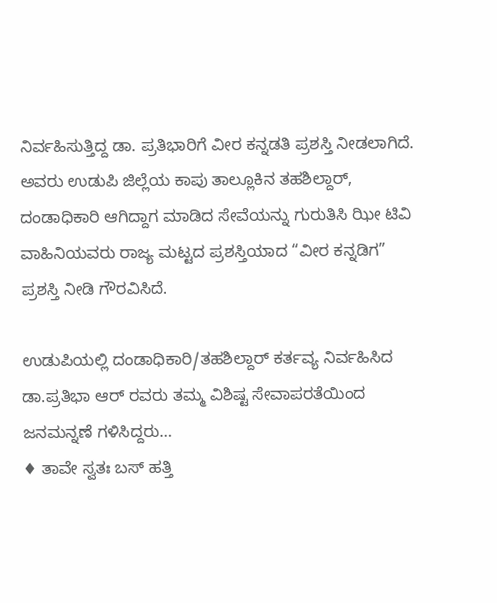ನಿರ್ವಹಿಸುತ್ತಿದ್ದ ಡಾ. ಪ್ರತಿಭಾರಿಗೆ ವೀರ ಕನ್ನಡತಿ ಪ್ರಶಸ್ತಿ ನೀಡಲಾಗಿದೆ. ಅವರು ಉಡುಪಿ ಜಿಲ್ಲೆಯ ಕಾಪು ತಾಲ್ಲೂಕಿನ ತಹಶಿಲ್ದಾರ್, ದಂಡಾಧಿಕಾರಿ ಆಗಿದ್ದಾಗ ಮಾಡಿದ ಸೇವೆಯನ್ನು ಗುರುತಿಸಿ ಝೀ ಟಿವಿ ವಾಹಿನಿಯವರು ರಾಜ್ಯ ಮಟ್ಟದ ಪ್ರಶಸ್ತಿಯಾದ “ವೀರ ಕನ್ನಡಿಗ” ಪ್ರಶಸ್ತಿ ನೀಡಿ ಗೌರವಿಸಿದೆ.

ಉಡುಪಿಯಲ್ಲಿ ದಂಡಾಧಿಕಾರಿ/ತಹಶಿಲ್ದಾರ್ ಕರ್ತವ್ಯ ನಿರ್ವಹಿಸಿದ ಡಾ.ಪ್ರತಿಭಾ ಆರ್ ರವರು ತಮ್ಮ ವಿಶಿಷ್ಟ ಸೇವಾಪರತೆಯಿಂದ ಜನಮನ್ನಣೆ ಗಳಿಸಿದ್ದರು…
♦ ತಾವೇ ಸ್ವತಃ ಬಸ್ ಹತ್ತಿ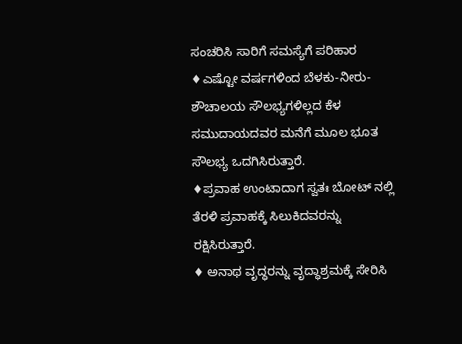ಸಂಚರಿಸಿ ಸಾರಿಗೆ ಸಮಸ್ಯೆಗೆ ಪರಿಹಾರ
♦ಎಷ್ಟೋ ವರ್ಷಗಳಿಂದ ಬೆಳಕು-ನೀರು- ಶೌಚಾಲಯ ಸೌಲಭ್ಯಗಳಿಲ್ಲದ ಕೆಳ ಸಮುದಾಯದವರ ಮನೆಗೆ ಮೂಲ ಭೂತ ಸೌಲಭ್ಯ ಒದಗಿಸಿರುತ್ತಾರೆ.
♦ಪ್ರವಾಹ ಉಂಟಾದಾಗ ಸ್ವತಃ ಬೋಟ್ ನಲ್ಲಿ ತೆರಳಿ ಪ್ರವಾಹಕ್ಕೆ ಸಿಲುಕಿದವರನ್ನು ರಕ್ಷಿಸಿರುತ್ತಾರೆ.
♦ ಅನಾಥ ವೃದ್ಧರನ್ನು ವೃದ್ಧಾಶ್ರಮಕ್ಕೆ ಸೇರಿಸಿ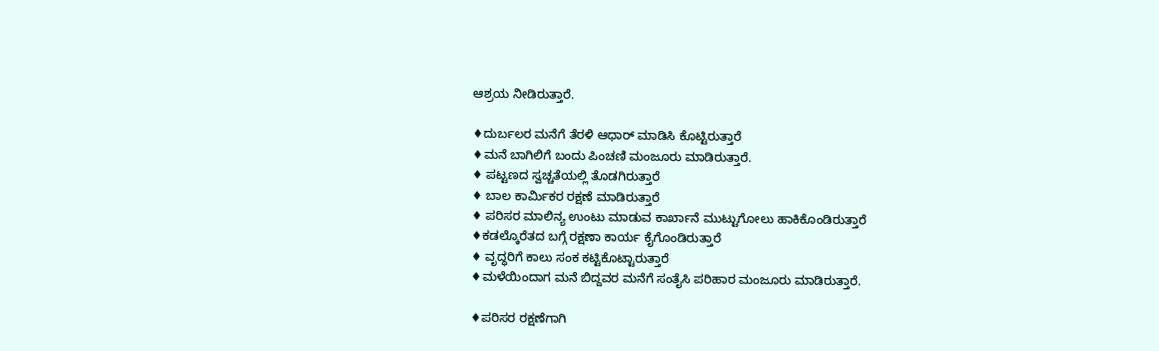ಆಶ್ರಯ ನೀಡಿರುತ್ತಾರೆ.

♦ದುರ್ಬಲರ ಮನೆಗೆ ತೆರಳಿ ಆಧಾರ್ ಮಾಡಿಸಿ ಕೊಟ್ಟಿರುತ್ತಾರೆ
♦ಮನೆ ಬಾಗಿಲಿಗೆ ಬಂದು ಪಿಂಚಣಿ ಮಂಜೂರು ಮಾಡಿರುತ್ತಾರೆ.
♦ ಪಟ್ಟಣದ ಸ್ವಚ್ಚತೆಯಲ್ಲಿ ತೊಡಗಿರುತ್ತಾರೆ
♦ ಬಾಲ ಕಾರ್ಮಿಕರ ರಕ್ಷಣೆ ಮಾಡಿರುತ್ತಾರೆ
♦ ಪರಿಸರ ಮಾಲಿನ್ಯ ಉಂಟು ಮಾಡುವ ಕಾರ್ಖಾನೆ ಮುಟ್ಟುಗೋಲು ಹಾಕಿಕೊಂಡಿರುತ್ತಾರೆ
♦ಕಡಲ್ಕೊರೆತದ ಬಗ್ಗೆ ರಕ್ಷಣಾ ಕಾರ್ಯ ಕೈಗೊಂಡಿರುತ್ತಾರೆ
♦ ವೃದ್ಧರಿಗೆ ಕಾಲು ಸಂಕ ಕಟ್ಟಿಕೊಟ್ಟಾರುತ್ತಾರೆ
♦ಮಳೆಯಿಂದಾಗ ಮನೆ ಬಿದ್ದವರ ಮನೆಗೆ ಸಂತೈಸಿ ಪರಿಹಾರ ಮಂಜೂರು ಮಾಡಿರುತ್ತಾರೆ.

♦ಪರಿಸರ ರಕ್ಷಣೆಗಾಗಿ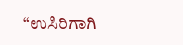“ಉಸಿರಿಗಾಗಿ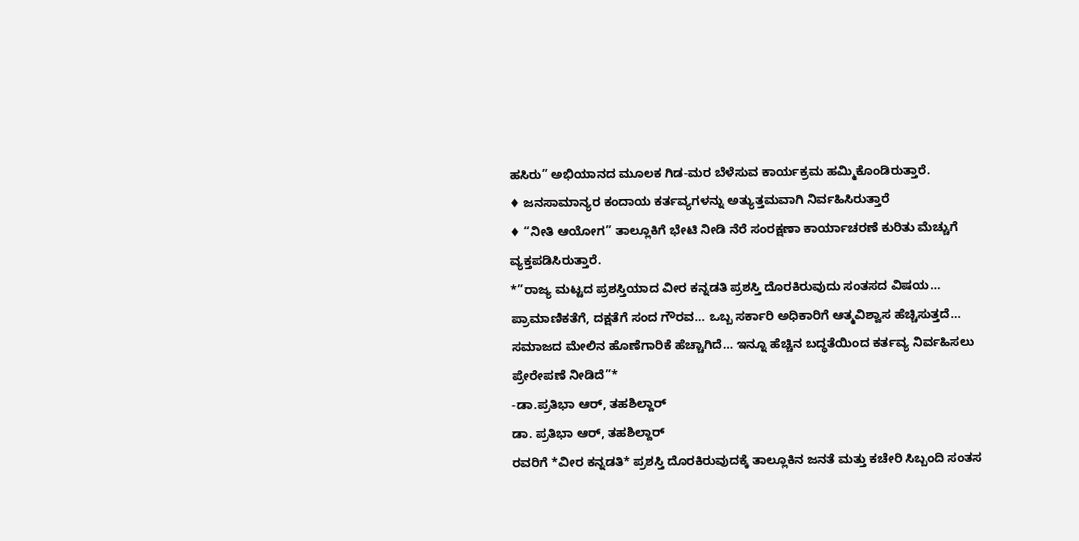ಹಸಿರು” ಅಭಿಯಾನದ ಮೂಲಕ ಗಿಡ-ಮರ ಬೆಳೆಸುವ ಕಾರ್ಯಕ್ರಮ ಹಮ್ಮಿಕೊಂಡಿರುತ್ತಾರೆ.
♦ ಜನಸಾಮಾನ್ಯರ ಕಂದಾಯ ಕರ್ತವ್ಯಗಳನ್ನು ಅತ್ಯುತ್ತಮವಾಗಿ ನಿರ್ವಹಿಸಿರುತ್ತಾರೆ
♦ “ನೀತಿ ಆಯೋಗ” ತಾಲ್ಲೂಕಿಗೆ ಭೇಟಿ ನೀಡಿ ನೆರೆ ಸಂರಕ್ಷಣಾ ಕಾರ್ಯಾಚರಣೆ ಕುರಿತು ಮೆಚ್ಚುಗೆ ವ್ಯಕ್ತಪಡಿಸಿರುತ್ತಾರೆ.
*”ರಾಜ್ಯ ಮಟ್ಟದ ಪ್ರಶಸ್ತಿಯಾದ ವೀರ ಕನ್ನಡತಿ ಪ್ರಶಸ್ತಿ ದೊರಕಿರುವುದು ಸಂತಸದ ವಿಷಯ… ಪ್ರಾಮಾಣಿಕತೆಗೆ, ದಕ್ಷತೆಗೆ ಸಂದ ಗೌರವ… ಒಬ್ಬ ಸರ್ಕಾರಿ ಅಧಿಕಾರಿಗೆ ಆತ್ಮವಿಶ್ವಾಸ ಹೆಚ್ಚಿಸುತ್ತದೆ… ಸಮಾಜದ ಮೇಲಿನ ಹೊಣೆಗಾರಿಕೆ ಹೆಚ್ಚಾಗಿದೆ… ಇನ್ನೂ ಹೆಚ್ಚಿನ ಬದ್ಧತೆಯಿಂದ ಕರ್ತವ್ಯ ನಿರ್ವಹಿಸಲು ಪ್ರೇರೇಪಣೆ ನೀಡಿದೆ”*
-ಡಾ.ಪ್ರತಿಭಾ ಆರ್, ತಹಶಿಲ್ದಾರ್
ಡಾ. ಪ್ರತಿಭಾ ಆರ್, ತಹಶಿಲ್ದಾರ್
ರವರಿಗೆ *ವೀರ ಕನ್ನಡತಿ* ಪ್ರಶಸ್ತಿ ದೊರಕಿರುವುದಕ್ಕೆ ತಾಲ್ಲೂಕಿನ ಜನತೆ ಮತ್ತು ಕಚೇರಿ ಸಿಬ್ಬಂದಿ ಸಂತಸ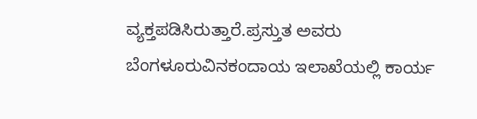ವ್ಯಕ್ತಪಡಿಸಿರುತ್ತಾರೆ.ಪ್ರಸ್ತುತ ಅವರು ಬೆಂಗಳೂರುವಿನಕಂದಾಯ ಇಲಾಖೆಯಲ್ಲಿ ಕಾರ್ಯ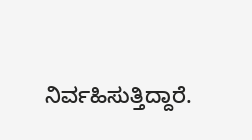ನಿರ್ವಹಿಸುತ್ತಿದ್ದಾರೆ.